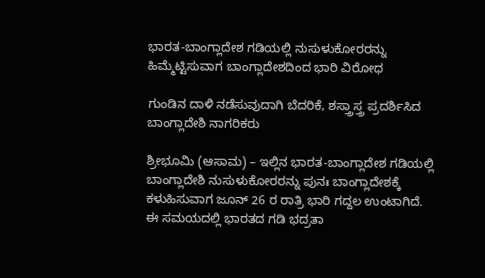ಭಾರತ-ಬಾಂಗ್ಲಾದೇಶ ಗಡಿಯಲ್ಲಿ ನುಸುಳುಕೋರರನ್ನು ಹಿಮ್ಮೆಟ್ಟಿಸುವಾಗ ಬಾಂಗ್ಲಾದೇಶದಿಂದ ಭಾರಿ ವಿರೋಧ

ಗುಂಡಿನ ದಾಳಿ ನಡೆಸುವುದಾಗಿ ಬೆದರಿಕೆ, ಶಸ್ತ್ರಾಸ್ತ್ರ ಪ್ರದರ್ಶಿಸಿದ ಬಾಂಗ್ಲಾದೇಶಿ ನಾಗರಿಕರು

ಶ್ರೀಭೂಮಿ (ಆಸಾಮ) – ಇಲ್ಲಿನ ಭಾರತ-ಬಾಂಗ್ಲಾದೇಶ ಗಡಿಯಲ್ಲಿ ಬಾಂಗ್ಲಾದೇಶಿ ನುಸುಳುಕೋರರನ್ನು ಪುನಃ ಬಾಂಗ್ಲಾದೇಶಕ್ಕೆ ಕಳುಹಿಸುವಾಗ ಜೂನ್ 26 ರ ರಾತ್ರಿ ಭಾರಿ ಗದ್ದಲ ಉಂಟಾಗಿದೆ. ಈ ಸಮಯದಲ್ಲಿ ಭಾರತದ ಗಡಿ ಭದ್ರತಾ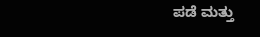ಪಡೆ ಮತ್ತು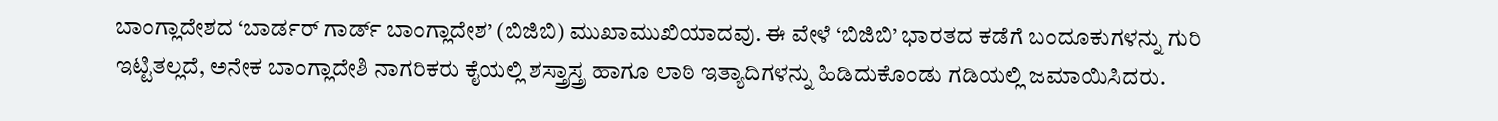ಬಾಂಗ್ಲಾದೇಶದ ‘ಬಾರ್ಡರ್ ಗಾರ್ಡ್ ಬಾಂಗ್ಲಾದೇಶ’ (ಬಿಜಿಬಿ) ಮುಖಾಮುಖಿಯಾದವು. ಈ ವೇಳೆ ‘ಬಿಜಿಬಿ’ ಭಾರತದ ಕಡೆಗೆ ಬಂದೂಕುಗಳನ್ನು ಗುರಿ ಇಟ್ಟಿತಲ್ಲದೆ, ಅನೇಕ ಬಾಂಗ್ಲಾದೇಶಿ ನಾಗರಿಕರು ಕೈಯಲ್ಲಿ ಶಸ್ತ್ರಾಸ್ತ್ರ ಹಾಗೂ ಲಾಠಿ ಇತ್ಯಾದಿಗಳನ್ನು ಹಿಡಿದುಕೊಂಡು ಗಡಿಯಲ್ಲಿ ಜಮಾಯಿಸಿದರು.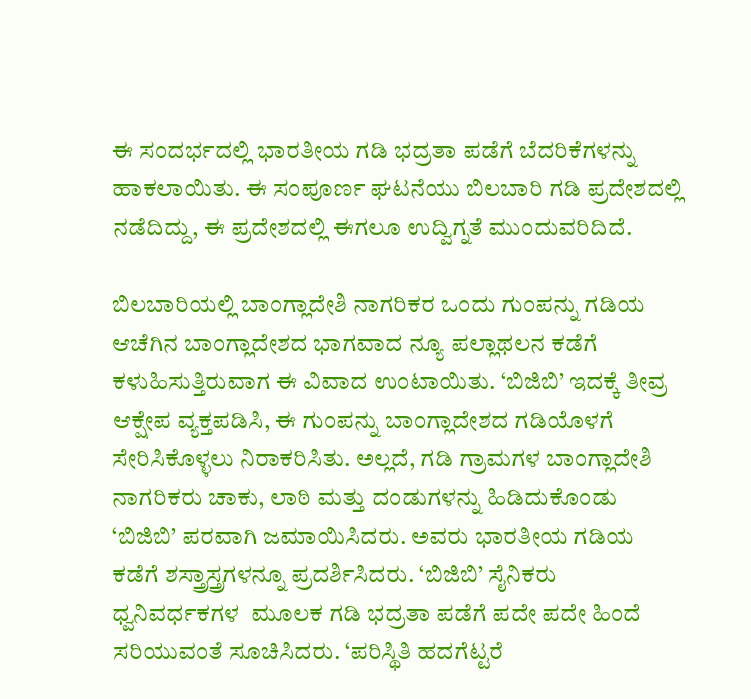ಈ ಸಂದರ್ಭದಲ್ಲಿ ಭಾರತೀಯ ಗಡಿ ಭದ್ರತಾ ಪಡೆಗೆ ಬೆದರಿಕೆಗಳನ್ನು ಹಾಕಲಾಯಿತು. ಈ ಸಂಪೂರ್ಣ ಘಟನೆಯು ಬಿಲಬಾರಿ ಗಡಿ ಪ್ರದೇಶದಲ್ಲಿ ನಡೆದಿದ್ದು, ಈ ಪ್ರದೇಶದಲ್ಲಿ ಈಗಲೂ ಉದ್ವಿಗ್ನತೆ ಮುಂದುವರಿದಿದೆ.

ಬಿಲಬಾರಿಯಲ್ಲಿ ಬಾಂಗ್ಲಾದೇಶಿ ನಾಗರಿಕರ ಒಂದು ಗುಂಪನ್ನು ಗಡಿಯ ಆಚೆಗಿನ ಬಾಂಗ್ಲಾದೇಶದ ಭಾಗವಾದ ನ್ಯೂ ಪಲ್ಲಾಥಲನ ಕಡೆಗೆ ಕಳುಹಿಸುತ್ತಿರುವಾಗ ಈ ವಿವಾದ ಉಂಟಾಯಿತು. ‘ಬಿಜಿಬಿ’ ಇದಕ್ಕೆ ತೀವ್ರ ಆಕ್ಷೇಪ ವ್ಯಕ್ತಪಡಿಸಿ, ಈ ಗುಂಪನ್ನು ಬಾಂಗ್ಲಾದೇಶದ ಗಡಿಯೊಳಗೆ ಸೇರಿಸಿಕೊಳ್ಳಲು ನಿರಾಕರಿಸಿತು. ಅಲ್ಲದೆ, ಗಡಿ ಗ್ರಾಮಗಳ ಬಾಂಗ್ಲಾದೇಶಿ ನಾಗರಿಕರು ಚಾಕು, ಲಾಠಿ ಮತ್ತು ದಂಡುಗಳನ್ನು ಹಿಡಿದುಕೊಂಡು ‘ಬಿಜಿಬಿ’ ಪರವಾಗಿ ಜಮಾಯಿಸಿದರು. ಅವರು ಭಾರತೀಯ ಗಡಿಯ ಕಡೆಗೆ ಶಸ್ತ್ರಾಸ್ತ್ರಗಳನ್ನೂ ಪ್ರದರ್ಶಿಸಿದರು. ‘ಬಿಜಿಬಿ’ ಸೈನಿಕರು ಧ್ವನಿವರ್ಧಕಗಳ  ಮೂಲಕ ಗಡಿ ಭದ್ರತಾ ಪಡೆಗೆ ಪದೇ ಪದೇ ಹಿಂದೆ ಸರಿಯುವಂತೆ ಸೂಚಿಸಿದರು. ‘ಪರಿಸ್ಥಿತಿ ಹದಗೆಟ್ಟರೆ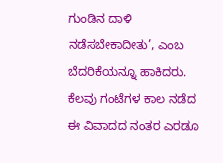ಗುಂಡಿನ ದಾಳಿ ನಡೆಸಬೇಕಾದೀತು’, ಎಂಬ ಬೆದರಿಕೆಯನ್ನೂ ಹಾಕಿದರು. ಕೆಲವು ಗಂಟೆಗಳ ಕಾಲ ನಡೆದ ಈ ವಿವಾದದ ನಂತರ ಎರಡೂ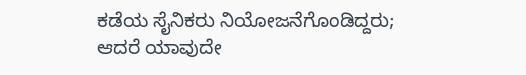ಕಡೆಯ ಸೈನಿಕರು ನಿಯೋಜನೆಗೊಂಡಿದ್ದರು; ಆದರೆ ಯಾವುದೇ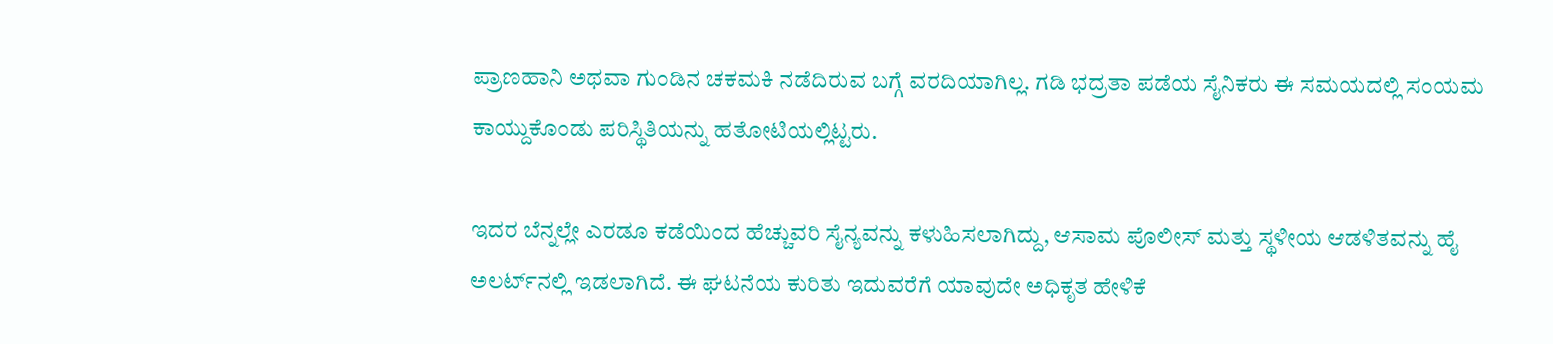ಪ್ರಾಣಹಾನಿ ಅಥವಾ ಗುಂಡಿನ ಚಕಮಕಿ ನಡೆದಿರುವ ಬಗ್ಗೆ ವರದಿಯಾಗಿಲ್ಲ. ಗಡಿ ಭದ್ರತಾ ಪಡೆಯ ಸೈನಿಕರು ಈ ಸಮಯದಲ್ಲಿ ಸಂಯಮ ಕಾಯ್ದುಕೊಂಡು ಪರಿಸ್ಥಿತಿಯನ್ನು ಹತೋಟಿಯಲ್ಲಿಟ್ಟರು.

ಇದರ ಬೆನ್ನಲ್ಲೇ ಎರಡೂ ಕಡೆಯಿಂದ ಹೆಚ್ಚುವರಿ ಸೈನ್ಯವನ್ನು ಕಳುಹಿಸಲಾಗಿದ್ದು, ಆಸಾಮ ಪೊಲೀಸ್ ಮತ್ತು ಸ್ಥಳೀಯ ಆಡಳಿತವನ್ನು ಹೈ ಅಲರ್ಟ್‌ನಲ್ಲಿ ಇಡಲಾಗಿದೆ. ಈ ಘಟನೆಯ ಕುರಿತು ಇದುವರೆಗೆ ಯಾವುದೇ ಅಧಿಕೃತ ಹೇಳಿಕೆ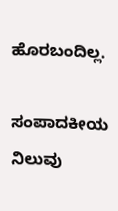ಹೊರಬಂದಿಲ್ಲ.

ಸಂಪಾದಕೀಯ ನಿಲುವು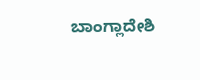ಬಾಂಗ್ಲಾದೇಶಿ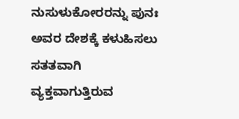ನುಸುಳುಕೋರರನ್ನು ಪುನಃ ಅವರ ದೇಶಕ್ಕೆ ಕಳುಹಿಸಲು ಸತತವಾಗಿ ವ್ಯಕ್ತವಾಗುತ್ತಿರುವ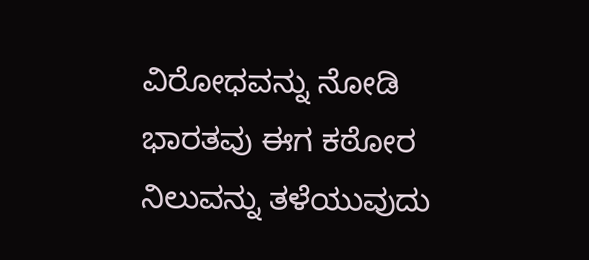ವಿರೋಧವನ್ನು ನೋಡಿ ಭಾರತವು ಈಗ ಕಠೋರ ನಿಲುವನ್ನು ತಳೆಯುವುದು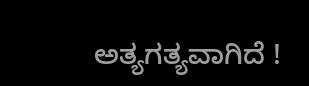ಅತ್ಯಗತ್ಯವಾಗಿದೆ !